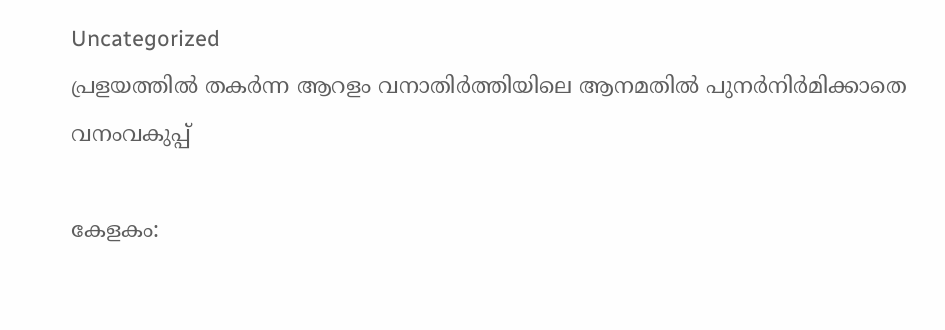Uncategorized
പ്രളയത്തിൽ തകർന്ന ആറളം വനാതിർത്തിയിലെ ആനമതിൽ പുനർനിർമിക്കാതെ വനംവകുപ്പ്

കേളകം: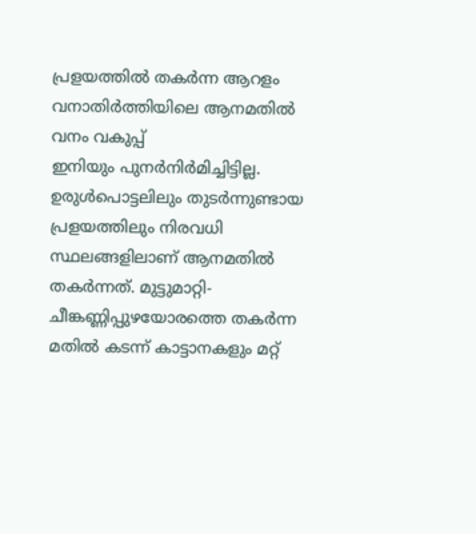പ്രളയത്തിൽ തകർന്ന ആറളം വനാതിർത്തിയിലെ ആനമതിൽ വനം വകുപ്പ്
ഇനിയും പുനർനിർമിച്ചിട്ടില്ല. ഉരുൾപൊട്ടലിലും തുടർന്നുണ്ടായ പ്രളയത്തിലും നിരവധി സ്ഥലങ്ങളിലാണ് ആനമതിൽ തകർന്നത്. മുട്ടുമാറ്റി-ചീങ്കണ്ണിപ്പുഴയോരത്തെ തകർന്ന മതിൽ കടന്ന് കാട്ടാനകളും മറ്റ്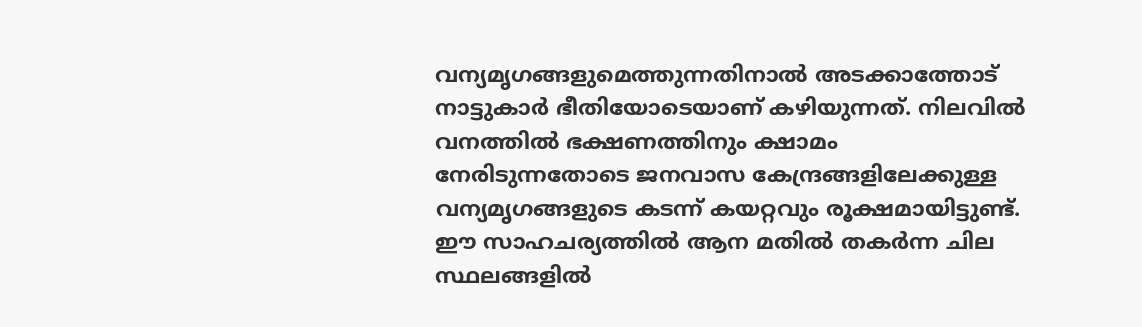വന്യമൃഗങ്ങളുമെത്തുന്നതിനാൽ അടക്കാത്തോട് നാട്ടുകാർ ഭീതിയോടെയാണ് കഴിയുന്നത്. നിലവിൽ വനത്തിൽ ഭക്ഷണത്തിനും ക്ഷാമം നേരിടുന്നതോടെ ജനവാസ കേന്ദ്രങ്ങളിലേക്കുള്ള വന്യമൃഗങ്ങളുടെ കടന്ന് കയറ്റവും രൂക്ഷമായിട്ടുണ്ട്. ഈ സാഹചര്യത്തിൽ ആന മതിൽ തകർന്ന ചില സ്ഥലങ്ങളിൽ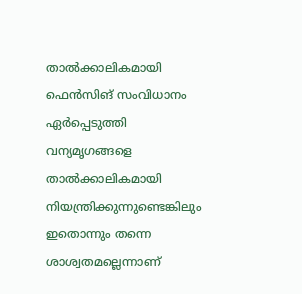താൽക്കാലികമായി ഫെൻസിങ് സംവിധാനം ഏർപ്പെടുത്തി വന്യമൃഗങ്ങളെ താൽക്കാലികമായി നിയന്ത്രിക്കുന്നുണ്ടെങ്കിലും ഇതൊന്നും തന്നെ ശാശ്വതമല്ലെന്നാണ്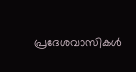പ്രദേശവാസികൾ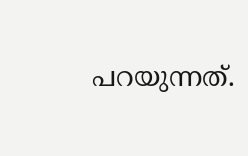പറയുന്നത്.